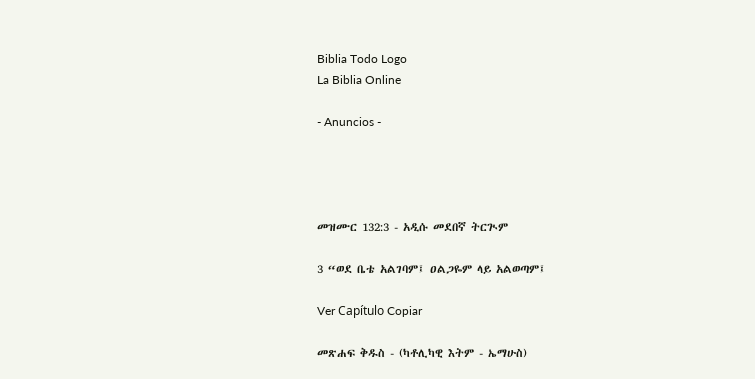Biblia Todo Logo
La Biblia Online

- Anuncios -




መዝሙር 132:3 - አዲሱ መደበኛ ትርጒም

3 “ወደ ቤቴ አልገባም፤ ዐልጋዬም ላይ አልወጣም፤

Ver Capítulo Copiar

መጽሐፍ ቅዱስ - (ካቶሊካዊ እትም - ኤማሁስ)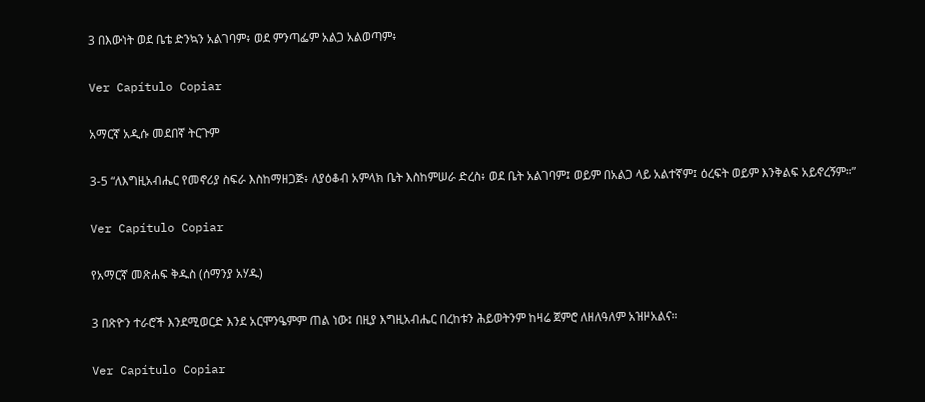3 በእውነት ወደ ቤቴ ድንኳን አልገባም፥ ወደ ምንጣፌም አልጋ አልወጣም፥

Ver Capítulo Copiar

አማርኛ አዲሱ መደበኛ ትርጉም

3-5 “ለእግዚአብሔር የመኖሪያ ስፍራ እስከማዘጋጅ፥ ለያዕቆብ አምላክ ቤት እስከምሠራ ድረስ፥ ወደ ቤት አልገባም፤ ወይም በአልጋ ላይ አልተኛም፤ ዕረፍት ወይም እንቅልፍ አይኖረኝም።”

Ver Capítulo Copiar

የአማርኛ መጽሐፍ ቅዱስ (ሰማንያ አሃዱ)

3 በጽዮን ተራሮች እንደሚወርድ እንደ አርሞንዔምም ጠል ነው፤ በዚያ እግዚአብሔር በረከቱን ሕይወትንም ከዛሬ ጀምሮ ለዘለዓለም አዝዞአልና።

Ver Capítulo Copiar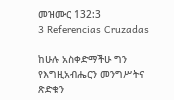መዝሙር 132:3
3 Referencias Cruzadas

ከሁሉ አስቀድማችሁ ግን የእግዚአብሔርን መንግሥትና ጽድቁን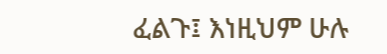ፈልጉ፤ እነዚህም ሁሉ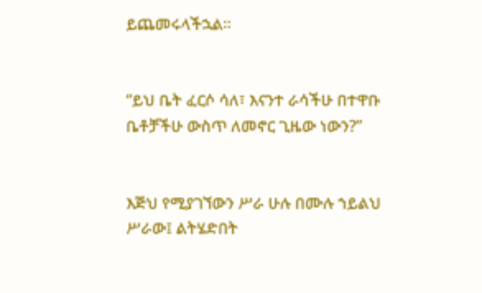ይጨመሩላችኋል።


“ይህ ቤት ፈርሶ ሳለ፣ እናንተ ራሳችሁ በተዋቡ ቤቶቻችሁ ውስጥ ለመኖር ጊዜው ነውን?”


እጅህ የሚያገኘውን ሥራ ሁሉ በሙሉ ኀይልህ ሥራው፤ ልትሄድበት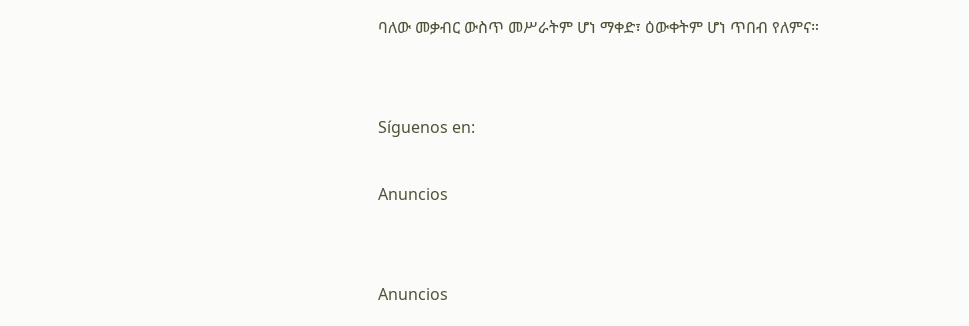ባለው መቃብር ውስጥ መሥራትም ሆነ ማቀድ፣ ዕውቀትም ሆነ ጥበብ የለምና።


Síguenos en:

Anuncios


Anuncios